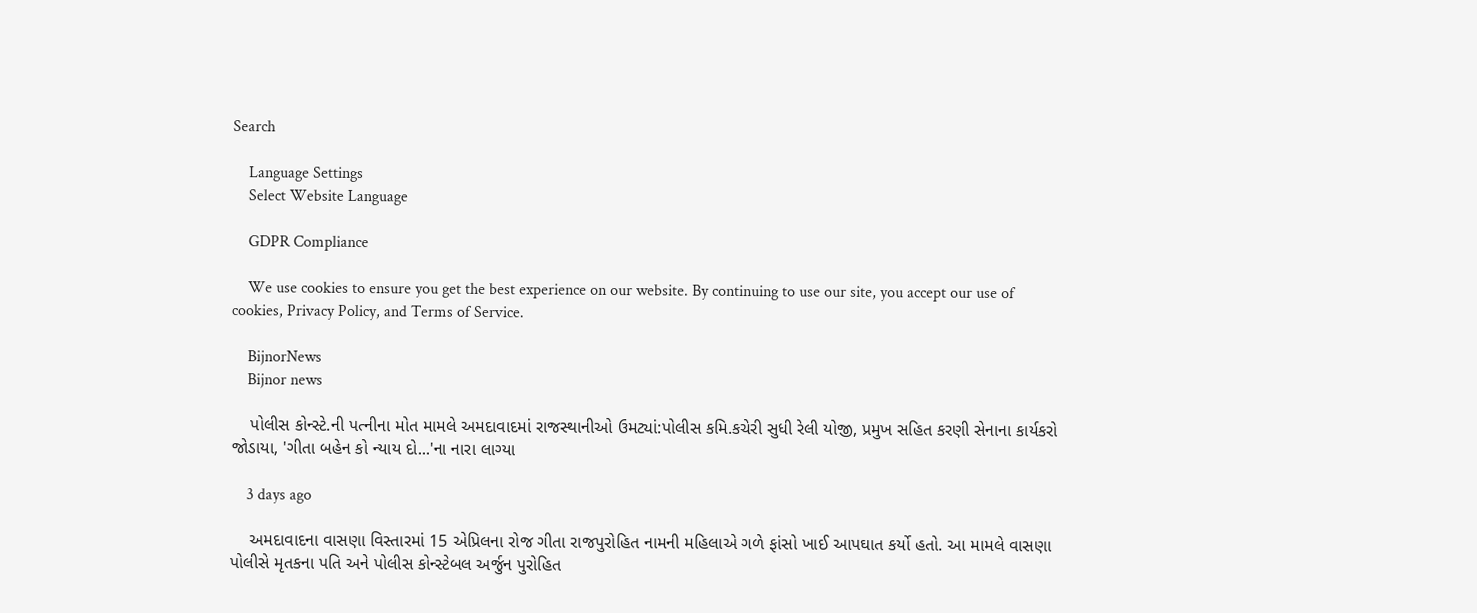Search

    Language Settings
    Select Website Language

    GDPR Compliance

    We use cookies to ensure you get the best experience on our website. By continuing to use our site, you accept our use of cookies, Privacy Policy, and Terms of Service.

    BijnorNews
    Bijnor news

    પોલીસ કોન્સ્ટે.ની પત્નીના મોત મામલે અમદાવાદમાં રાજસ્થાનીઓ ઉમટ્યાં:પોલીસ કમિ.કચેરી સુધી રેલી યોજી, પ્રમુખ સહિત કરણી સેનાના કાર્યકરો જોડાયા, 'ગીતા બહેન કો ન્યાય દો...'ના નારા લાગ્યા

    3 days ago

    અમદાવાદના વાસણા વિસ્તારમાં 15 એપ્રિલના રોજ ગીતા રાજપુરોહિત નામની મહિલાએ ગળે ફાંસો ખાઈ આપઘાત કર્યો હતો. આ મામલે વાસણા પોલીસે મૃતકના પતિ અને પોલીસ કોન્સ્ટેબલ અર્જુન પુરોહિત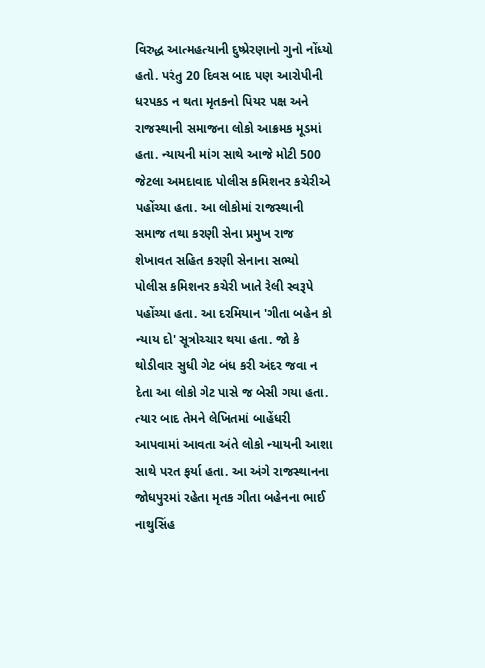વિરુદ્ધ આત્મહત્યાની દુષ્પ્રેરણાનો ગુનો નોંધ્યો હતો. પરંતુ 20 દિવસ બાદ પણ આરોપીની ધરપકડ ન થતા મૃતકનો પિયર પક્ષ અને રાજસ્થાની સમાજના લોકો આક્રમક મૂડમાં હતા. ન્યાયની માંગ સાથે આજે મોટી 500 જેટલા અમદાવાદ પોલીસ કમિશનર કચેરીએ પહોંચ્યા હતા. આ લોકોમાં રાજસ્થાની સમાજ તથા કરણી સેના પ્રમુખ રાજ શેખાવત સહિત કરણી સેનાના સભ્યો પોલીસ કમિશનર કચેરી ખાતે રેલી સ્વરૂપે પહોંચ્યા હતા. આ દરમિયાન 'ગીતા બહેન કો ન્યાય દો' સૂત્રોચ્ચાર થયા હતા. જો કે થોડીવાર સુધી ગેટ બંધ કરી અંદર જવા ન દેતા આ લોકો ગેટ પાસે જ બેસી ગયા હતા. ત્યાર બાદ તેમને લેખિતમાં બાહેંધરી આપવામાં આવતા અંતે લોકો ન્યાયની આશા સાથે પરત ફર્યા હતા. આ અંગે રાજસ્થાનના જોધપુરમાં રહેતા મૃતક ગીતા બહેનના ભાઈ નાથુસિંહ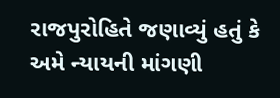રાજપુરોહિતે જણાવ્યું હતું કે અમે ન્યાયની માંગણી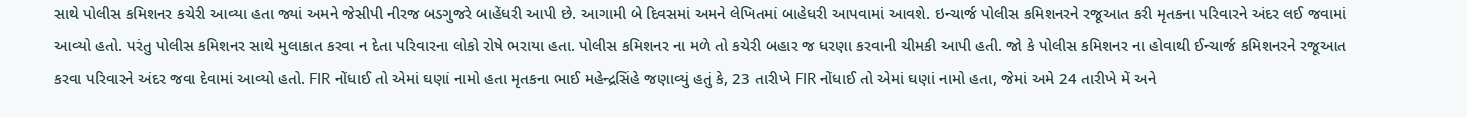સાથે પોલીસ કમિશનર કચેરી આવ્યા હતા જ્યાં અમને જેસીપી નીરજ બડગુજરે બાહેંધરી આપી છે. આગામી બે દિવસમાં અમને લેખિતમાં બાહેધરી આપવામાં આવશે. ઇન્ચાર્જ પોલીસ કમિશનરને રજૂઆત કરી મૃતકના પરિવારને અંદર લઈ જવામાં આવ્યો હતો. પરંતુ પોલીસ કમિશનર સાથે મુલાકાત કરવા ન દેતા પરિવારના લોકો રોષે ભરાયા હતા. પોલીસ કમિશનર ના મળે તો કચેરી બહાર જ ધરણા કરવાની ચીમકી આપી હતી. જો કે પોલીસ કમિશનર ના હોવાથી ઈન્ચાર્જ કમિશનરને રજૂઆત કરવા પરિવારને અંદર જવા દેવામાં આવ્યો હતો. FIR નોંધાઈ તો એમાં ઘણાં નામો હતા મૃતકના ભાઈ મહેન્દ્રસિંહે જણાવ્યું હતું કે, 23 તારીખે FIR નોંધાઈ તો એમાં ઘણાં નામો હતા, જેમાં અમે 24 તારીખે મેં અને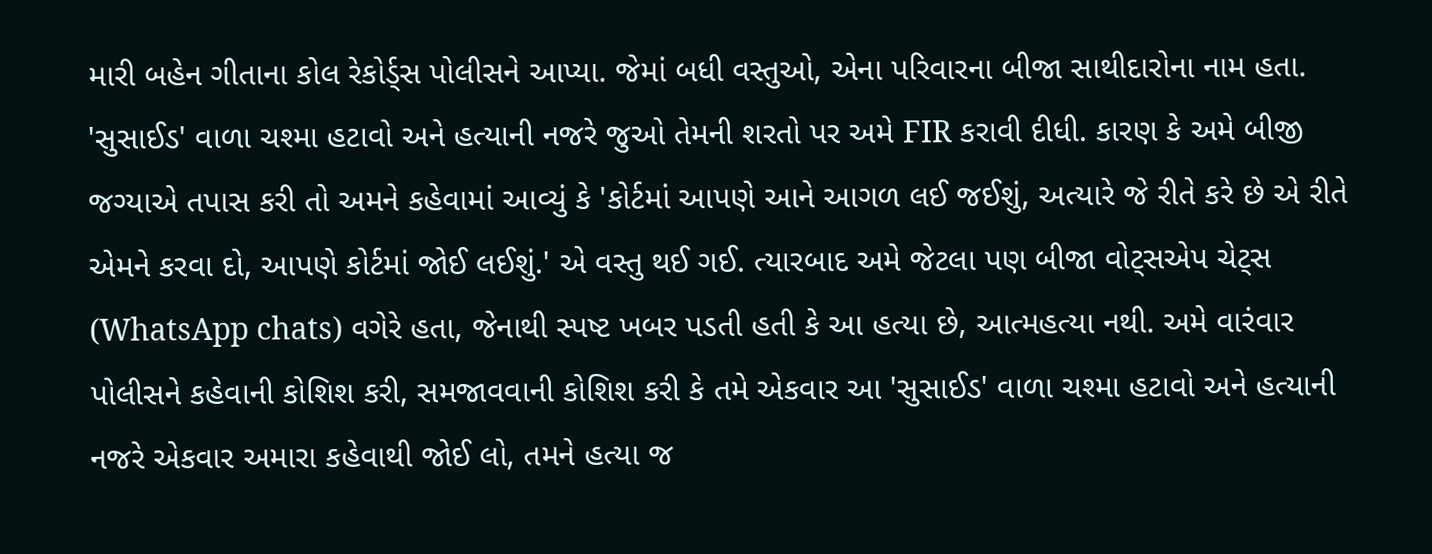મારી બહેન ગીતાના કોલ રેકોર્ડ્સ પોલીસને આપ્યા. જેમાં બધી વસ્તુઓ, એના પરિવારના બીજા સાથીદારોના નામ હતા. 'સુસાઈડ' વાળા ચશ્મા હટાવો અને હત્યાની નજરે જુઓ તેમની શરતો પર અમે FIR કરાવી દીધી. કારણ કે અમે બીજી જગ્યાએ તપાસ કરી તો અમને કહેવામાં આવ્યું કે 'કોર્ટમાં આપણે આને આગળ લઈ જઈશું, અત્યારે જે રીતે કરે છે એ રીતે એમને કરવા દો, આપણે કોર્ટમાં જોઈ લઈશું.' એ વસ્તુ થઈ ગઈ. ત્યારબાદ અમે જેટલા પણ બીજા વોટ્સએપ ચેટ્સ (WhatsApp chats) વગેરે હતા, જેનાથી સ્પષ્ટ ખબર પડતી હતી કે આ હત્યા છે, આત્મહત્યા નથી. અમે વારંવાર પોલીસને કહેવાની કોશિશ કરી, સમજાવવાની કોશિશ કરી કે તમે એકવાર આ 'સુસાઈડ' વાળા ચશ્મા હટાવો અને હત્યાની નજરે એકવાર અમારા કહેવાથી જોઈ લો, તમને હત્યા જ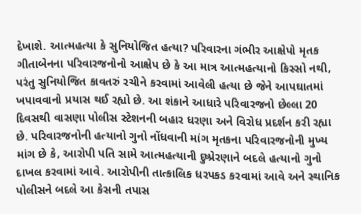દેખાશે. આત્મહત્યા કે સુનિયોજિત હત્યા? પરિવારના ગંભીર આક્ષેપો મૃતક ગીતાબેનના પરિવારજનોનો આક્ષેપ છે કે આ માત્ર આત્મહત્યાનો કિસ્સો નથી, પરંતુ સુનિયોજિત કાવતરું રચીને કરવામાં આવેલી હત્યા છે જેને આપઘાતમાં ખપાવવાનો પ્રયાસ થઈ રહ્યો છે. આ શંકાને આધારે પરિવારજનો છેલ્લા 20 દિવસથી વાસણા પોલીસ સ્ટેશનની બહાર ધરણા અને વિરોધ પ્રદર્શન કરી રહ્યા છે. પરિવારજનોની હત્યાનો ગુનો નોંધવાની માંગ મૃતકના પરિવારજનોની મુખ્ય માંગ છે કે, આરોપી પતિ સામે આત્મહત્યાની દુષ્પ્રેરણાને બદલે હત્યાનો ગુનો દાખલ કરવામાં આવે. આરોપીની તાત્કાલિક ધરપકડ કરવામાં આવે અને સ્થાનિક પોલીસને બદલે આ કેસની તપાસ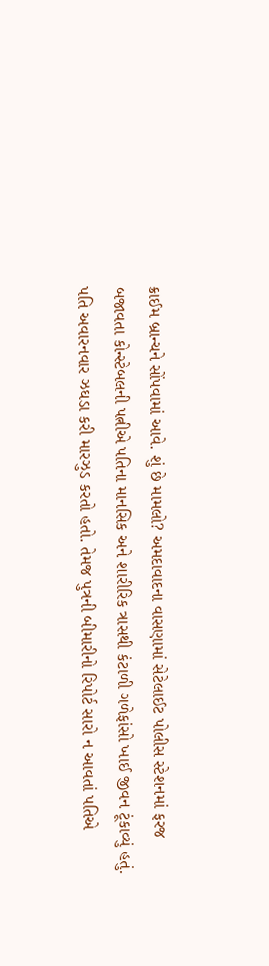ક્રાઈમ બ્રાન્ચને સોંપવામાં આવે. શું છે મામલો? અમદાવાદના વાસણામાં સેટેલાઈટ પોલીસ સ્ટેશનમાં ફરજ બજાવતા કોન્સ્ટેબલની પત્નીએ પતિના માનસિક અને શારીરિક ત્રાસથી કંટાળી ગળેફાંસો ખાઈ જીવન ટૂંકાવ્યું હતું. પતિ અવારનવાર ઝઘડા કરી મારઝુડ કરતો હતો. તેમજ પુત્રની બીમારીનો રિપોર્ટ સારો ન આવતાં પતિએ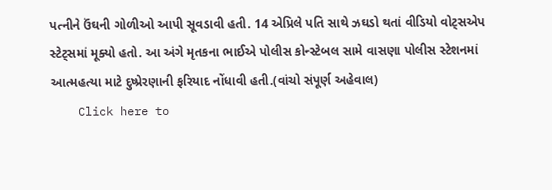પત્નીને ઉંઘની ગોળીઓ આપી સૂવડાવી હતી. 14 એપ્રિલે પતિ સાથે ઝઘડો થતાં વીડિયો વોટ્સએપ સ્ટેટ્સમાં મૂક્યો હતો. આ અંગે મૃતકના ભાઈએ પોલીસ કોન્સ્ટેબલ સામે વાસણા પોલીસ સ્ટેશનમાં આત્મહત્યા માટે દુષ્પ્રેરણાની ફરિયાદ નોંધાવી હતી.(વાંચો સંપૂર્ણ અહેવાલ)
    Click here to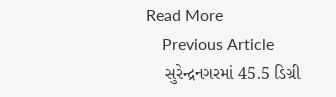Read More
    Previous Article
    સુરેન્દ્રનગરમાં 45.5 ડિગ્રી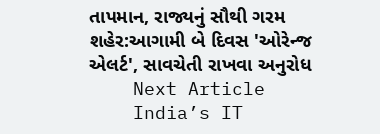તાપમાન, રાજ્યનું સૌથી ગરમ શહેર:આગામી બે દિવસ 'ઓરેન્જ એલર્ટ', સાવચેતી રાખવા અનુરોધ
    Next Article
    India’s IT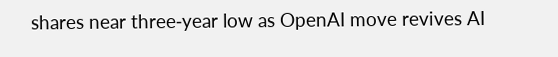shares near three‑year low as OpenAI move revives AI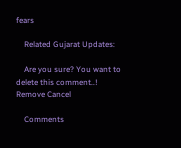fears

    Related Gujarat Updates:

    Are you sure? You want to delete this comment..! Remove Cancel

    Comments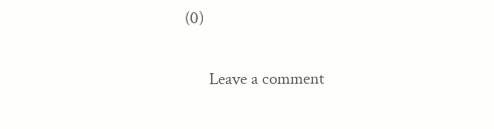(0)

      Leave a comment